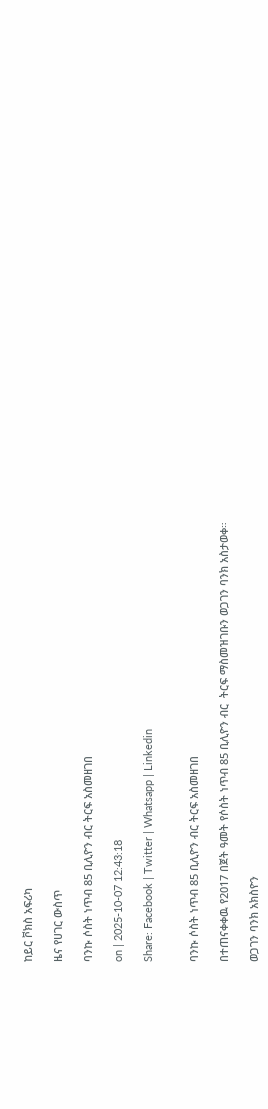ከይር ቮክስ አፍሪካ

ዜና የሀገር ውስጥ

ባንኩ ሶስት ነጥብ 85 ቢሊዮን ብር ትርፍ አስመዘገበ

on | 2025-10-07 12:43:18

Share: Facebook | Twitter | Whatsapp | Linkedin


ባንኩ ሶስት ነጥብ 85 ቢሊዮን ብር ትርፍ አስመዘገበ

በተጠናቀቀዉ የ2017 በጀት ዓመት የሶስት ነጥብ 85 ቢሊዮን ብር  ትርፍ ማስመዝገቡን ወጋገን ባንክ አስታወቀ።

ወጋገን ባንክ አክስዮን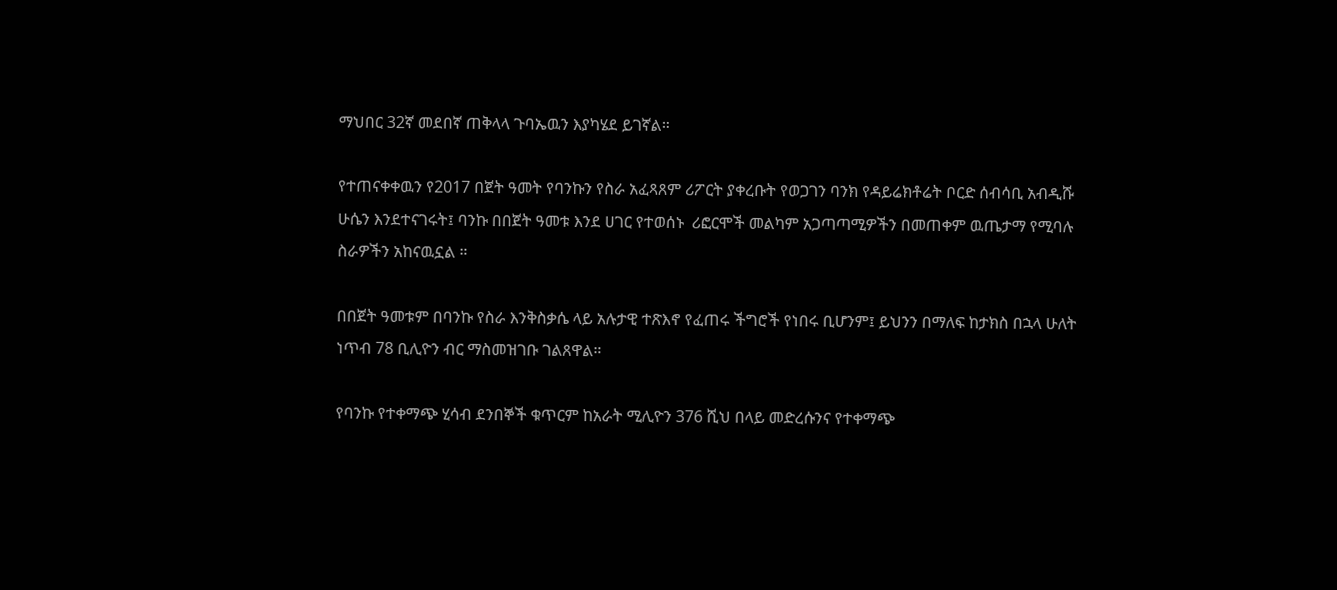ማህበር 32ኛ መደበኛ ጠቅላላ ጉባኤዉን እያካሄደ ይገኛል።

የተጠናቀቀዉን የ2017 በጀት ዓመት የባንኩን የስራ አፈጻጸም ሪፖርት ያቀረቡት የወጋገን ባንክ የዳይሬክቶሬት ቦርድ ሰብሳቢ አብዲሹ ሁሴን እንደተናገሩት፤ ባንኩ በበጀት ዓመቱ እንደ ሀገር የተወሰኑ  ሪፎርሞች መልካም አጋጣጣሚዎችን በመጠቀም ዉጤታማ የሚባሉ ስራዎችን አከናዉኗል ።

በበጀት ዓመቱም በባንኩ የስራ እንቅስቃሴ ላይ አሉታዊ ተጽእኖ የፈጠሩ ችግሮች የነበሩ ቢሆንም፤ ይህንን በማለፍ ከታክስ በኋላ ሁለት ነጥብ 78 ቢሊዮን ብር ማስመዝገቡ ገልጸዋል።

የባንኩ የተቀማጭ ሂሳብ ደንበኞች ቁጥርም ከአራት ሚሊዮን 376 ሺህ በላይ መድረሱንና የተቀማጭ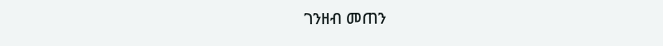ገንዘብ መጠን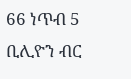66 ነጥብ 5 ቢሊዮን ብር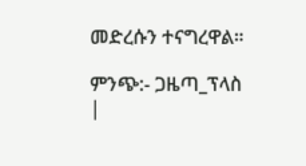መድረሱን ተናግረዋል።

ምንጭ:- ጋዜጣ_ፕላስ |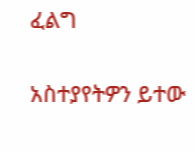ፈልግ

አስተያየትዎን ይተው